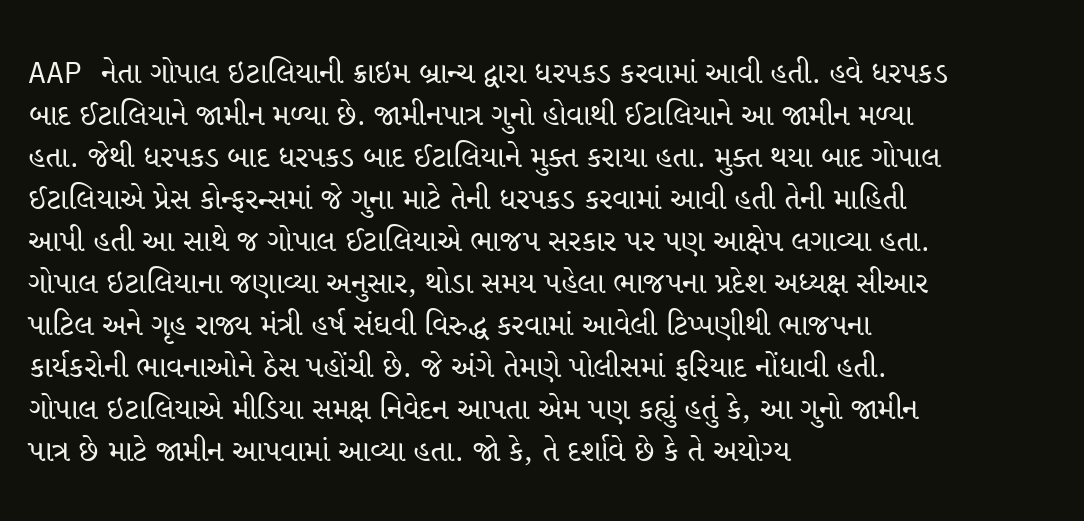AAP નેતા ગોપાલ ઇટાલિયાની ક્રાઇમ બ્રાન્ચ દ્વારા ધરપકડ કરવામાં આવી હતી. હવે ધરપકડ બાદ ઈટાલિયાને જામીન મળ્યા છે. જામીનપાત્ર ગુનો હોવાથી ઈટાલિયાને આ જામીન મળ્યા હતા. જેથી ધરપકડ બાદ ધરપકડ બાદ ઈટાલિયાને મુક્ત કરાયા હતા. મુક્ત થયા બાદ ગોપાલ ઈટાલિયાએ પ્રેસ કોન્ફરન્સમાં જે ગુના માટે તેની ધરપકડ કરવામાં આવી હતી તેની માહિતી આપી હતી આ સાથે જ ગોપાલ ઈટાલિયાએ ભાજપ સરકાર પર પણ આક્ષેપ લગાવ્યા હતા.
ગોપાલ ઇટાલિયાના જણાવ્યા અનુસાર, થોડા સમય પહેલા ભાજપના પ્રદેશ અધ્યક્ષ સીઆર પાટિલ અને ગૃહ રાજ્ય મંત્રી હર્ષ સંઘવી વિરુદ્ધ કરવામાં આવેલી ટિપ્પણીથી ભાજપના કાર્યકરોની ભાવનાઓને ઠેસ પહોંચી છે. જે અંગે તેમણે પોલીસમાં ફરિયાદ નોંધાવી હતી.
ગોપાલ ઇટાલિયાએ મીડિયા સમક્ષ નિવેદન આપતા એમ પણ કહ્યું હતું કે, આ ગુનો જામીન પાત્ર છે માટે જામીન આપવામાં આવ્યા હતા. જો કે, તે દર્શાવે છે કે તે અયોગ્ય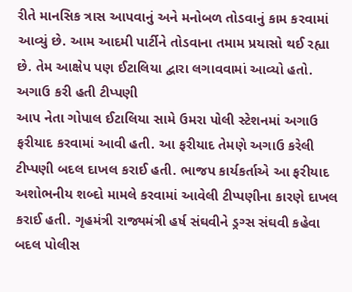રીતે માનસિક ત્રાસ આપવાનું અને મનોબળ તોડવાનું કામ કરવામાં આવ્યું છે. આમ આદમી પાર્ટીને તોડવાના તમામ પ્રયાસો થઈ રહ્યા છે. તેમ આક્ષેપ પણ ઈટાલિયા દ્વારા લગાવવામાં આવ્યો હતો.
અગાઉ કરી હતી ટીપ્પણી
આપ નેતા ગોપાલ ઈટાલિયા સામે ઉમરા પોલી સ્ટેશનમાં અગાઉ ફરીયાદ કરવામાં આવી હતી. આ ફરીયાદ તેમણે અગાઉ કરેલી ટીપ્પણી બદલ દાખલ કરાઈ હતી. ભાજપ કાર્યકર્તાએ આ ફરીયાદ અશોભનીય શબ્દો મામલે કરવામાં આવેલી ટીપ્પણીના કારણે દાખલ કરાઈ હતી. ગૃહમંત્રી રાજ્યમંત્રી હર્ષ સંઘવીને ડ્રગ્સ સંઘવી કહેવા બદલ પોલીસ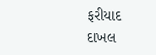ફરીયાદ દાખલ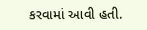કરવામાં આવી હતી.